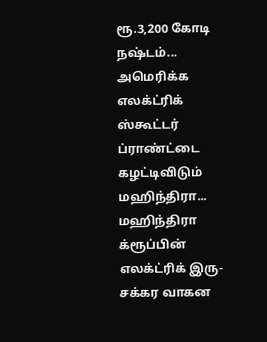ரூ.3,200 கோடி நஷ்டம்... அமெரிக்க எலக்ட்ரிக் ஸ்கூட்டர் ப்ராண்ட்டை கழட்டிவிடும் மஹிந்திரா...
மஹிந்திரா க்ரூப்பின் எலக்ட்ரிக் இரு-சக்கர வாகன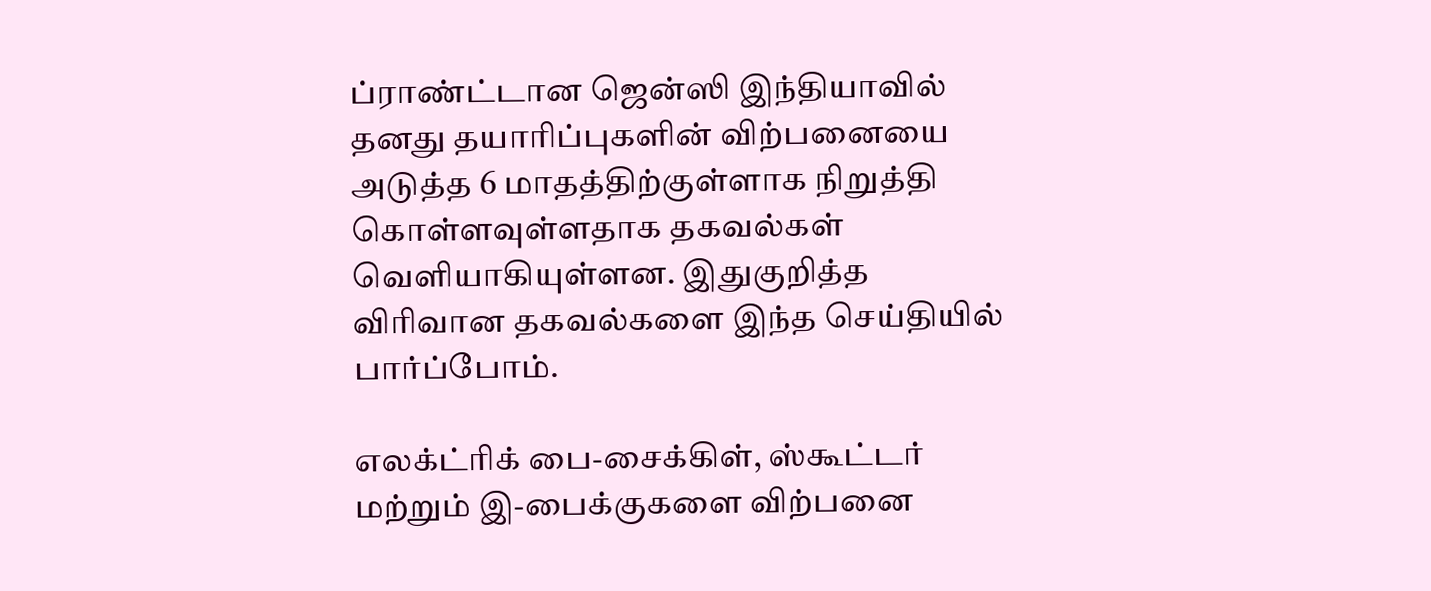ப்ராண்ட்டான ஜென்ஸி இந்தியாவில் தனது தயாரிப்புகளின் விற்பனையை அடுத்த 6 மாதத்திற்குள்ளாக நிறுத்தி கொள்ளவுள்ளதாக தகவல்கள் வெளியாகியுள்ளன. இதுகுறித்த விரிவான தகவல்களை இந்த செய்தியில் பார்ப்போம்.

எலக்ட்ரிக் பை-சைக்கிள், ஸ்கூட்டர் மற்றும் இ-பைக்குகளை விற்பனை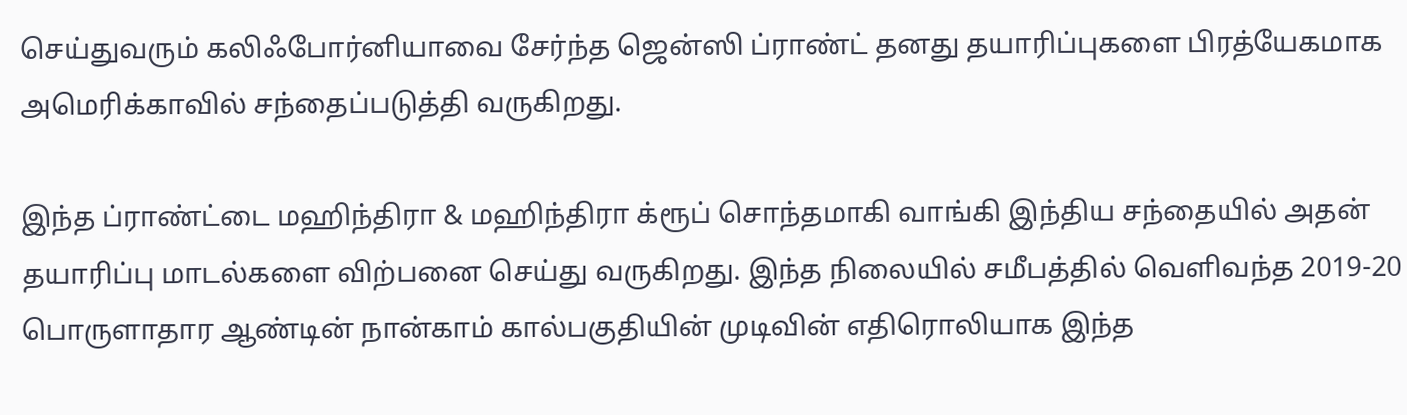செய்துவரும் கலிஃபோர்னியாவை சேர்ந்த ஜென்ஸி ப்ராண்ட் தனது தயாரிப்புகளை பிரத்யேகமாக அமெரிக்காவில் சந்தைப்படுத்தி வருகிறது.

இந்த ப்ராண்ட்டை மஹிந்திரா & மஹிந்திரா க்ரூப் சொந்தமாகி வாங்கி இந்திய சந்தையில் அதன் தயாரிப்பு மாடல்களை விற்பனை செய்து வருகிறது. இந்த நிலையில் சமீபத்தில் வெளிவந்த 2019-20 பொருளாதார ஆண்டின் நான்காம் கால்பகுதியின் முடிவின் எதிரொலியாக இந்த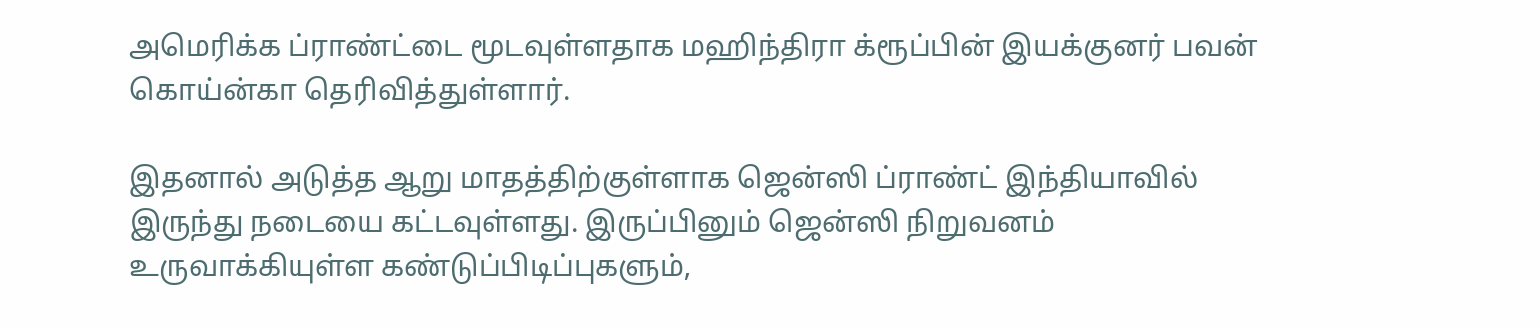அமெரிக்க ப்ராண்ட்டை மூடவுள்ளதாக மஹிந்திரா க்ரூப்பின் இயக்குனர் பவன் கொய்ன்கா தெரிவித்துள்ளார்.

இதனால் அடுத்த ஆறு மாதத்திற்குள்ளாக ஜென்ஸி ப்ராண்ட் இந்தியாவில் இருந்து நடையை கட்டவுள்ளது. இருப்பினும் ஜென்ஸி நிறுவனம் உருவாக்கியுள்ள கண்டுப்பிடிப்புகளும்,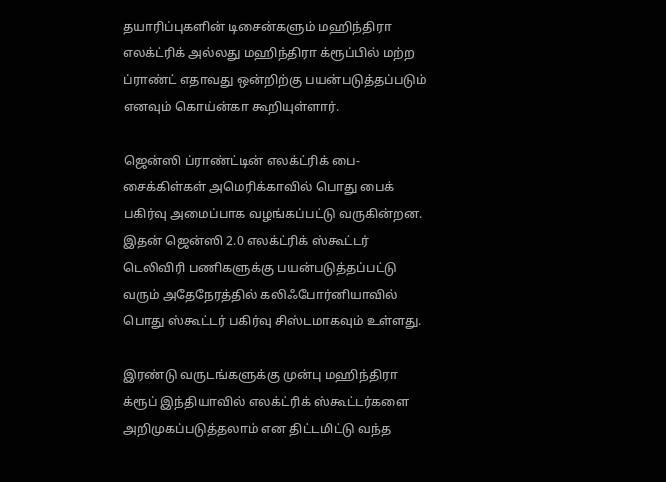தயாரிப்புகளின் டிசைன்களும் மஹிந்திரா எலக்ட்ரிக் அல்லது மஹிந்திரா க்ரூப்பில் மற்ற ப்ராண்ட் எதாவது ஒன்றிற்கு பயன்படுத்தப்படும் எனவும் கொய்ன்கா கூறியுள்ளார்.

ஜென்ஸி ப்ராண்ட்டின் எலக்ட்ரிக் பை-சைக்கிள்கள் அமெரிக்காவில் பொது பைக் பகிர்வு அமைப்பாக வழங்கப்பட்டு வருகின்றன. இதன் ஜென்ஸி 2.0 எலக்ட்ரிக் ஸ்கூட்டர் டெலிவிரி பணிகளுக்கு பயன்படுத்தப்பட்டு வரும் அதேநேரத்தில் கலிஃபோர்னியாவில் பொது ஸ்கூட்டர் பகிர்வு சிஸ்டமாகவும் உள்ளது.

இரண்டு வருடங்களுக்கு முன்பு மஹிந்திரா க்ரூப் இந்தியாவில் எலக்ட்ரிக் ஸ்கூட்டர்களை அறிமுகப்படுத்தலாம் என திட்டமிட்டு வந்த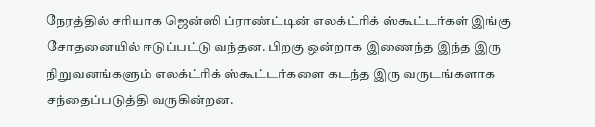நேரத்தில் சரியாக ஜென்ஸி ப்ராண்ட்டின் எலக்ட்ரிக் ஸ்கூட்டர்கள் இங்கு சோதனையில் ஈடுப்பட்டு வந்தன. பிறகு ஒன்றாக இணைந்த இந்த இரு நிறுவனங்களும் எலக்ட்ரிக் ஸ்கூட்டர்களை கடந்த இரு வருடங்களாக சந்தைப்படுத்தி வருகின்றன.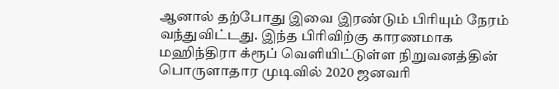ஆனால் தற்போது இவை இரண்டும் பிரியும் நேரம் வந்துவிட்டது. இந்த பிரிவிற்கு காரணமாக மஹிந்திரா க்ரூப் வெளியிட்டுள்ள நிறுவனத்தின் பொருளாதார முடிவில் 2020 ஜனவரி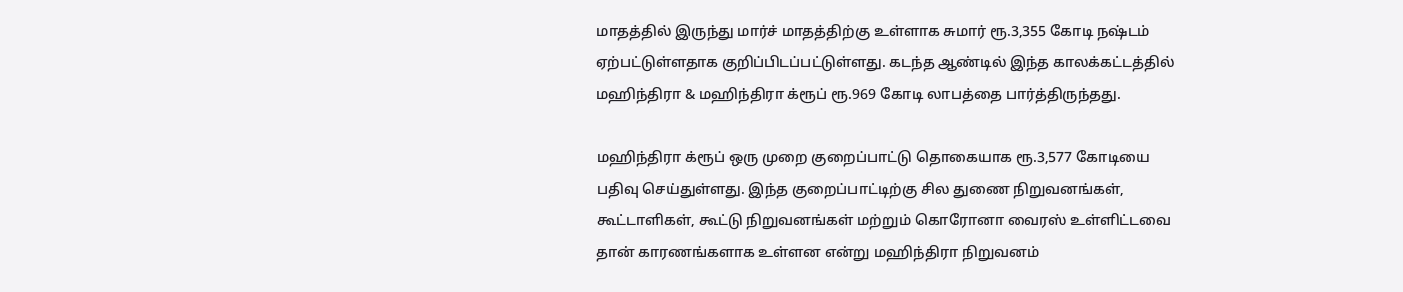மாதத்தில் இருந்து மார்ச் மாதத்திற்கு உள்ளாக சுமார் ரூ.3,355 கோடி நஷ்டம் ஏற்பட்டுள்ளதாக குறிப்பிடப்பட்டுள்ளது. கடந்த ஆண்டில் இந்த காலக்கட்டத்தில் மஹிந்திரா & மஹிந்திரா க்ரூப் ரூ.969 கோடி லாபத்தை பார்த்திருந்தது.

மஹிந்திரா க்ரூப் ஒரு முறை குறைப்பாட்டு தொகையாக ரூ.3,577 கோடியை பதிவு செய்துள்ளது. இந்த குறைப்பாட்டிற்கு சில துணை நிறுவனங்கள், கூட்டாளிகள், கூட்டு நிறுவனங்கள் மற்றும் கொரோனா வைரஸ் உள்ளிட்டவை தான் காரணங்களாக உள்ளன என்று மஹிந்திரா நிறுவனம்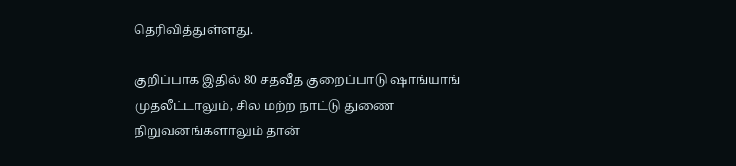தெரிவித்துள்ளது.

குறிப்பாக இதில் 80 சதவீத குறைப்பாடு ஷாங்யாங் முதலீட்டாலும், சில மற்ற நாட்டு துணை நிறுவனங்களாலும் தான்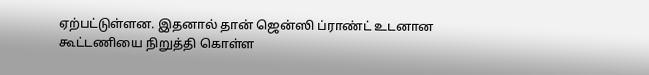ஏற்பட்டுள்ளன. இதனால் தான் ஜென்ஸி ப்ராண்ட் உடனான கூட்டணியை நிறுத்தி கொள்ள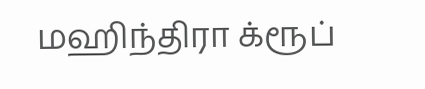மஹிந்திரா க்ரூப்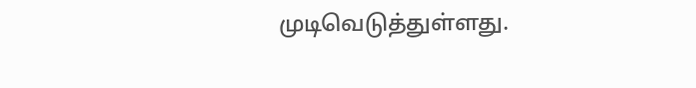முடிவெடுத்துள்ளது.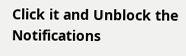Click it and Unblock the Notifications